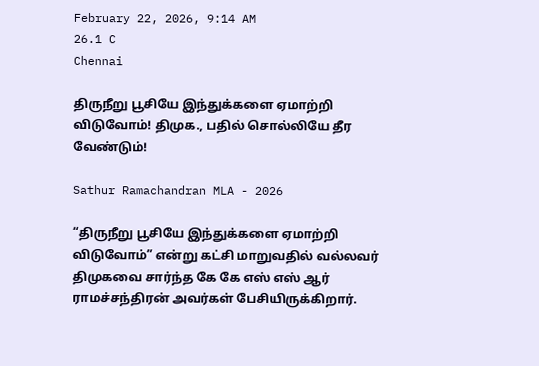February 22, 2026, 9:14 AM
26.1 C
Chennai

திருநீறு பூசியே இந்துக்களை ஏமாற்றி விடுவோம்! திமுக., பதில் சொல்லியே தீர வேண்டும்!

Sathur Ramachandran MLA - 2026

“திருநீறு பூசியே இந்துக்களை ஏமாற்றி விடுவோம்” என்று கட்சி மாறுவதில் வல்லவர் திமுகவை சார்ந்த கே கே எஸ் எஸ் ஆர் ராமச்சந்திரன் அவர்கள் பேசியிருக்கிறார்.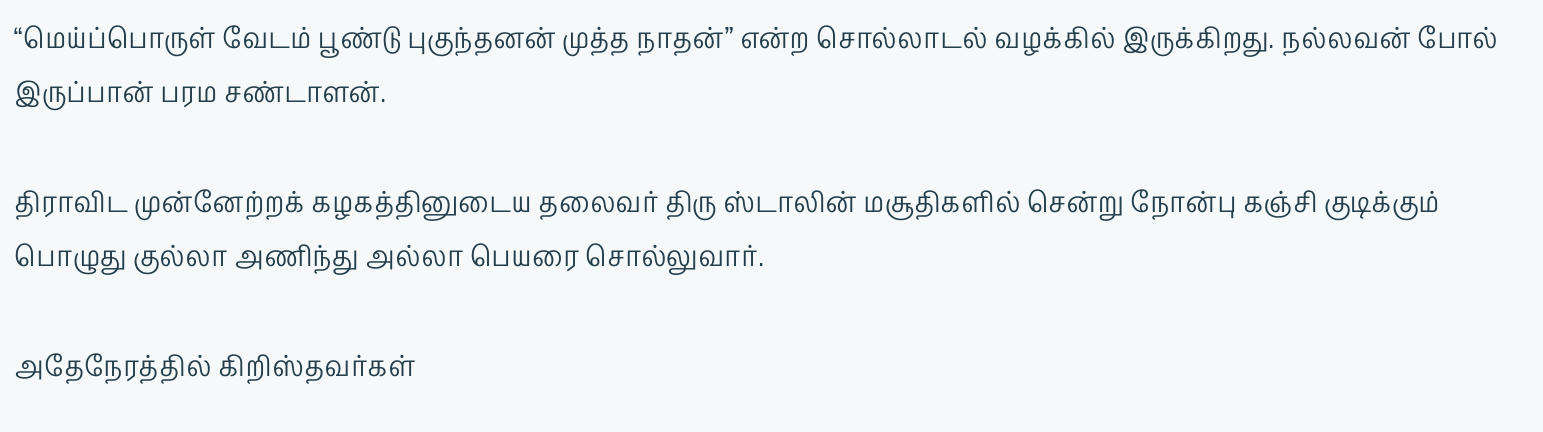“மெய்ப்பொருள் வேடம் பூண்டு புகுந்தனன் முத்த நாதன்” என்ற சொல்லாடல் வழக்கில் இருக்கிறது. நல்லவன் போல் இருப்பான் பரம சண்டாளன்.

திராவிட முன்னேற்றக் கழகத்தினுடைய தலைவர் திரு ஸ்டாலின் மசூதிகளில் சென்று நோன்பு கஞ்சி குடிக்கும் பொழுது குல்லா அணிந்து அல்லா பெயரை சொல்லுவார்.

அதேநேரத்தில் கிறிஸ்தவர்கள்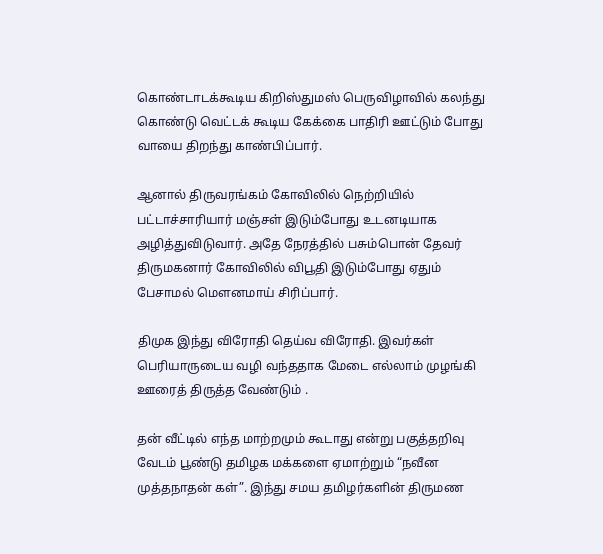கொண்டாடக்கூடிய கிறிஸ்துமஸ் பெருவிழாவில் கலந்து கொண்டு வெட்டக் கூடிய கேக்கை பாதிரி ஊட்டும் போது வாயை திறந்து காண்பிப்பார்.

ஆனால் திருவரங்கம் கோவிலில் நெற்றியில் பட்டாச்சாரியார் மஞ்சள் இடும்போது உடனடியாக அழித்துவிடுவார். அதே நேரத்தில் பசும்பொன் தேவர் திருமகனார் கோவிலில் விபூதி இடும்போது ஏதும் பேசாமல் மௌனமாய் சிரிப்பார்.

திமுக இந்து விரோதி தெய்வ விரோதி. இவர்கள் பெரியாருடைய வழி வந்ததாக மேடை எல்லாம் முழங்கி ஊரைத் திருத்த வேண்டும் .

தன் வீட்டில் எந்த மாற்றமும் கூடாது என்று பகுத்தறிவு வேடம் பூண்டு தமிழக மக்களை ஏமாற்றும் “நவீன முத்தநாதன் கள்”. இந்து சமய தமிழர்களின் திருமண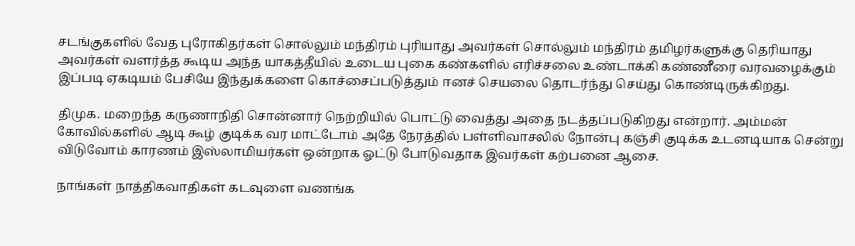சடங்குகளில் வேத புரோகிதர்கள் சொல்லும் மந்திரம் புரியாது அவர்கள் சொல்லும் மந்திரம் தமிழர்களுக்கு தெரியாது அவர்கள் வளர்த்த கூடிய அந்த யாகத்தீயில் உடைய புகை கண்களில் எரிச்சலை உண்டாக்கி கண்ணீரை வரவழைக்கும் இப்படி ஏகடியம் பேசியே இந்துக்களை கொச்சைப்படுத்தும் ஈனச் செயலை தொடர்ந்து செய்து கொண்டிருக்கிறது.

திமுக. மறைந்த கருணாநிதி சொன்னார் நெற்றியில் பொட்டு வைத்து அதை நடத்தப்படுகிறது என்றார். அம்மன் கோவில்களில் ஆடி கூழ் குடிக்க வர மாட்டோம் அதே நேரத்தில் பள்ளிவாசலில் நோன்பு கஞ்சி குடிக்க உடனடியாக சென்று விடுவோம் காரணம் இஸ்லாமியர்கள் ஒன்றாக ஓட்டு போடுவதாக இவர்கள் கற்பனை ஆசை.

நாங்கள் நாத்திகவாதிகள் கடவுளை வணங்க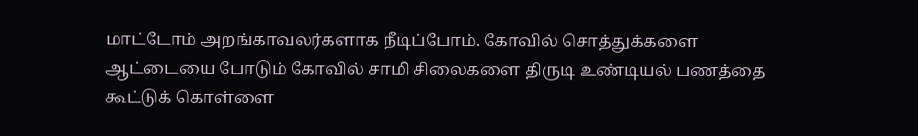மாட்டோம் அறங்காவலர்களாக நீடிப்போம். கோவில் சொத்துக்களை ஆட்டையை போடும் கோவில் சாமி சிலைகளை திருடி உண்டியல் பணத்தை கூட்டுக் கொள்ளை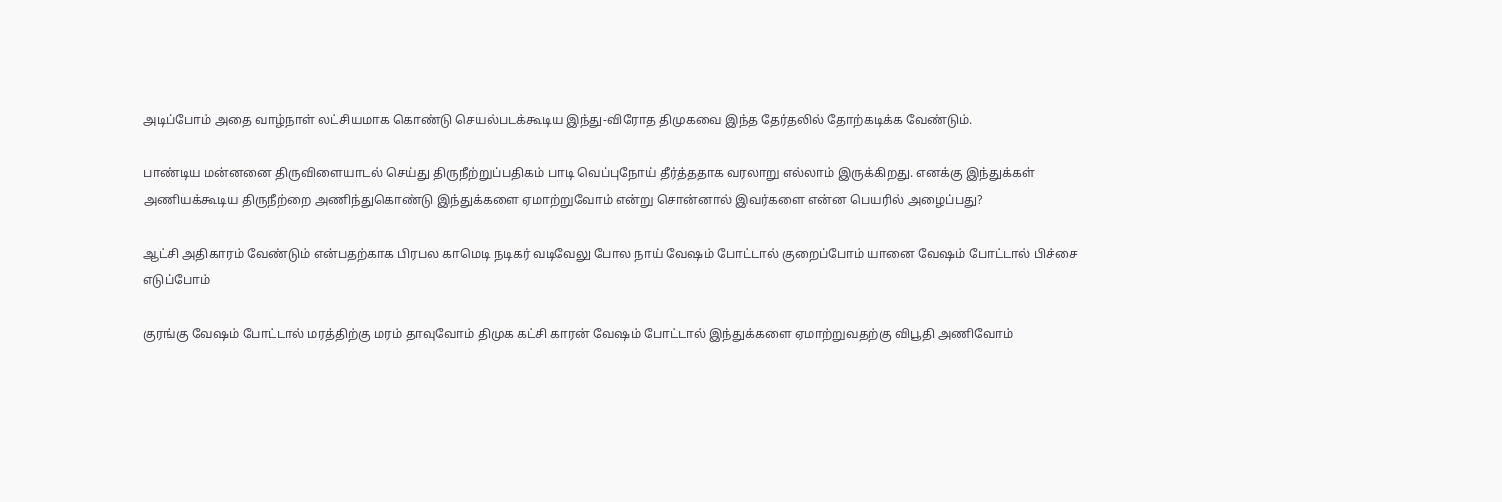அடிப்போம் அதை வாழ்நாள் லட்சியமாக கொண்டு செயல்படக்கூடிய இந்து-விரோத திமுகவை இந்த தேர்தலில் தோற்கடிக்க வேண்டும்.

பாண்டிய மன்னனை திருவிளையாடல் செய்து திருநீற்றுப்பதிகம் பாடி வெப்புநோய் தீர்த்ததாக வரலாறு எல்லாம் இருக்கிறது. எனக்கு இந்துக்கள் அணியக்கூடிய திருநீற்றை அணிந்துகொண்டு இந்துக்களை ஏமாற்றுவோம் என்று சொன்னால் இவர்களை என்ன பெயரில் அழைப்பது?

ஆட்சி அதிகாரம் வேண்டும் என்பதற்காக பிரபல காமெடி நடிகர் வடிவேலு போல நாய் வேஷம் போட்டால் குறைப்போம் யானை வேஷம் போட்டால் பிச்சை எடுப்போம்

குரங்கு வேஷம் போட்டால் மரத்திற்கு மரம் தாவுவோம் திமுக கட்சி காரன் வேஷம் போட்டால் இந்துக்களை ஏமாற்றுவதற்கு விபூதி அணிவோம்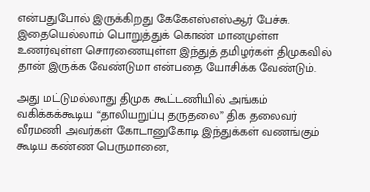என்பதுபோல் இருக்கிறது கேகேஎஸ்எஸ்ஆர் பேச்சு. இதையெல்லாம் பொறுத்துக் கொண் மானமுள்ள உணர்வுள்ள சொரணையுள்ள இந்துத் தமிழர்கள் திமுகவில் தான் இருக்க வேண்டுமா என்பதை யோசிக்க வேண்டும்.

அது மட்டுமல்லாது திமுக கூட்டணியில் அங்கம் வகிக்கக்கூடிய “தாலியறுப்பு தருதலை” திக தலைவர் வீரமணி அவர்கள் கோடானுகோடி இந்துக்கள் வணங்கும் கூடிய கண்ண பெருமானை,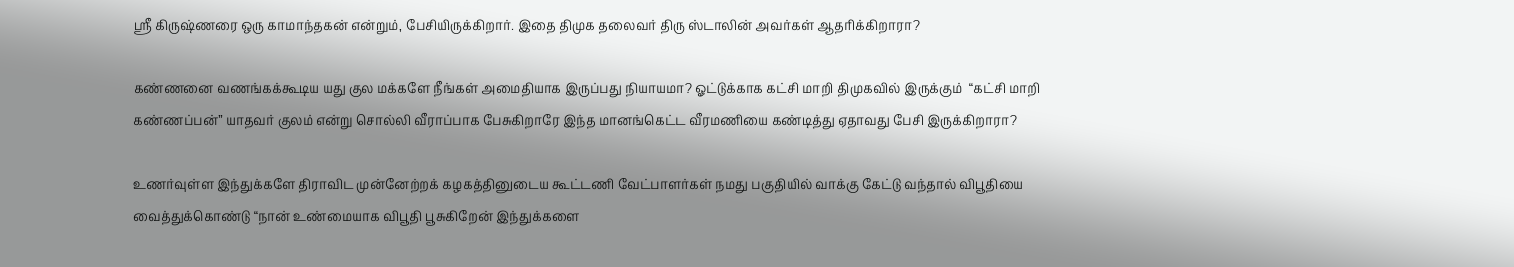ஸ்ரீ கிருஷ்ணரை ஒரு காமாந்தகன் என்றும், பேசியிருக்கிறார். இதை திமுக தலைவர் திரு ஸ்டாலின் அவர்கள் ஆதரிக்கிறாரா?

கண்ணனை வணங்கக்கூடிய யது குல மக்களே நீங்கள் அமைதியாக இருப்பது நியாயமா? ஓட்டுக்காக கட்சி மாறி திமுகவில் இருக்கும்  “கட்சி மாறி கண்ணப்பன்” யாதவர் குலம் என்று சொல்லி வீராப்பாக பேசுகிறாரே இந்த மானங்கெட்ட வீரமணியை கண்டித்து ஏதாவது பேசி இருக்கிறாரா?

உணர்வுள்ள இந்துக்களே திராவிட முன்னேற்றக் கழகத்தினுடைய கூட்டணி வேட்பாளர்கள் நமது பகுதியில் வாக்கு கேட்டு வந்தால் விபூதியை வைத்துக்கொண்டு “நான் உண்மையாக விபூதி பூசுகிறேன் இந்துக்களை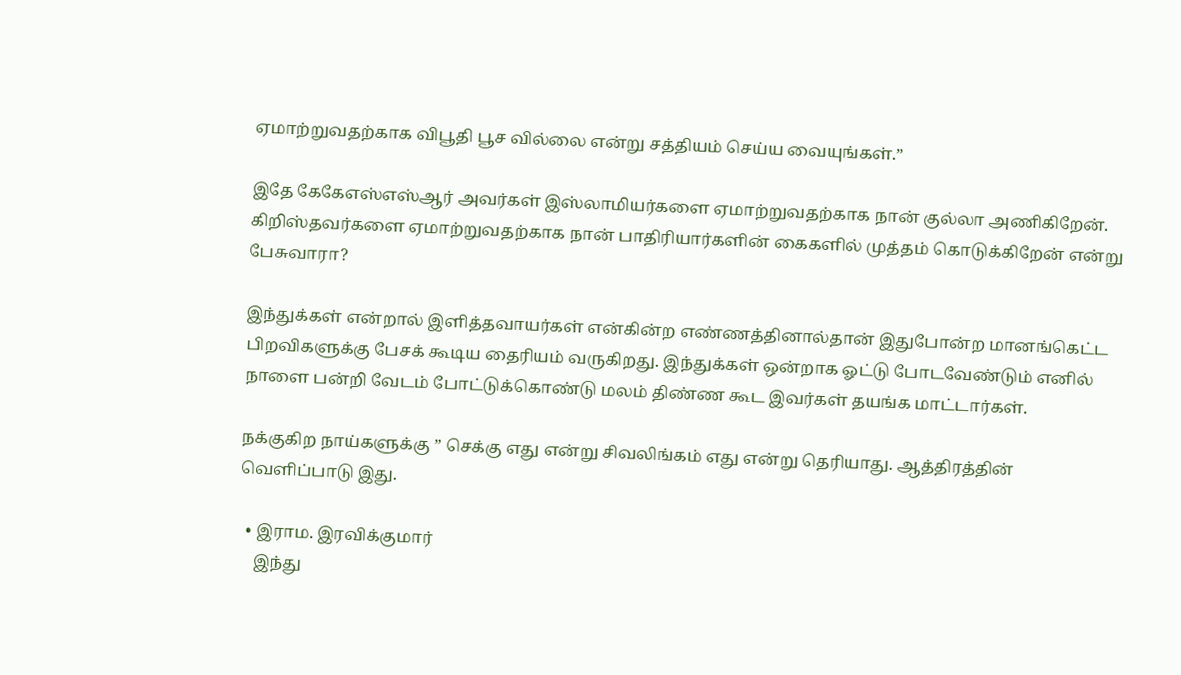ஏமாற்றுவதற்காக விபூதி பூச வில்லை என்று சத்தியம் செய்ய வையுங்கள்.”

இதே கேகேஎஸ்எஸ்ஆர் அவர்கள் இஸ்லாமியர்களை ஏமாற்றுவதற்காக நான் குல்லா அணிகிறேன். கிறிஸ்தவர்களை ஏமாற்றுவதற்காக நான் பாதிரியார்களின் கைகளில் முத்தம் கொடுக்கிறேன் என்று பேசுவாரா?

இந்துக்கள் என்றால் இளித்தவாயர்கள் என்கின்ற எண்ணத்தினால்தான் இதுபோன்ற மானங்கெட்ட பிறவிகளுக்கு பேசக் கூடிய தைரியம் வருகிறது. இந்துக்கள் ஒன்றாக ஓட்டு போடவேண்டும் எனில் நாளை பன்றி வேடம் போட்டுக்கொண்டு மலம் திண்ண கூட இவர்கள் தயங்க மாட்டார்கள்.

நக்குகிற நாய்களுக்கு ” செக்கு எது என்று சிவலிங்கம் எது என்று தெரியாது. ஆத்திரத்தின் வெளிப்பாடு இது.

  • இராம. இரவிக்குமார்
    இந்து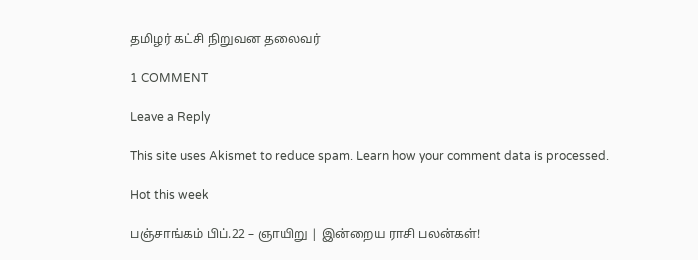தமிழர் கட்சி நிறுவன தலைவர்

1 COMMENT

Leave a Reply

This site uses Akismet to reduce spam. Learn how your comment data is processed.

Hot this week

பஞ்சாங்கம் பிப்.22 – ஞாயிறு | இன்றைய ராசி பலன்கள்!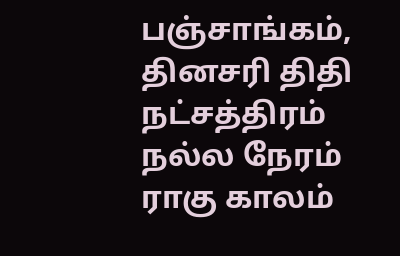பஞ்சாங்கம், தினசரி திதி நட்சத்திரம் நல்ல நேரம் ராகு காலம்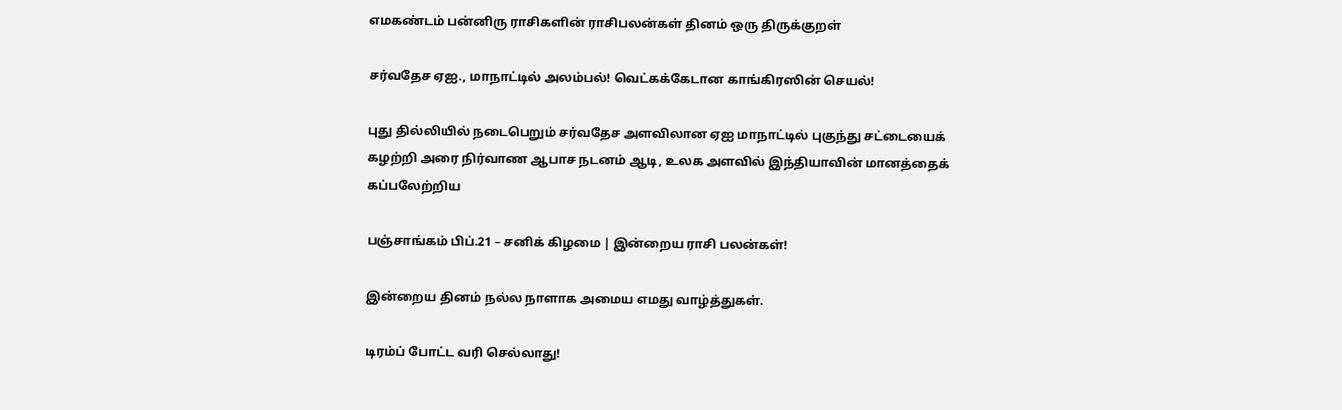எமகண்டம் பன்னிரு ராசிகளின் ராசிபலன்கள் தினம் ஒரு திருக்குறள்

சர்வதேச ஏஐ., மாநாட்டில் அலம்பல்! வெட்கக்கேடான காங்கிரஸின் செயல்!

புது தில்லியில் நடைபெறும் சர்வதேச அளவிலான ஏஐ மாநாட்டில் புகுந்து சட்டையைக் கழற்றி அரை நிர்வாண ஆபாச நடனம் ஆடி, உலக அளவில் இந்தியாவின் மானத்தைக் கப்பலேற்றிய

பஞ்சாங்கம் பிப்.21 – சனிக் கிழமை | இன்றைய ராசி பலன்கள்!

இன்றைய தினம் நல்ல நாளாக அமைய எமது வாழ்த்துகள்.

டிரம்ப் போட்ட வரி செல்லாது!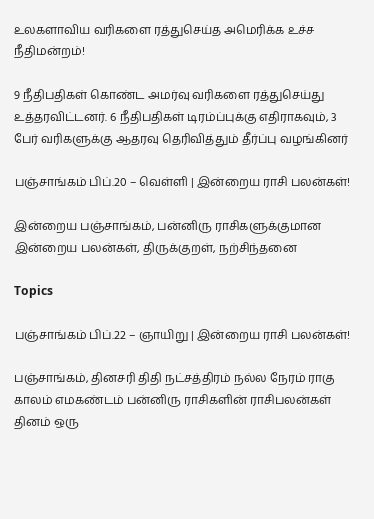உலகளாவிய வரிகளை ரத்துசெய்த அமெரிக்க உச்ச நீதிமன்றம்!

9 நீதிபதிகள் கொண்ட அமர்வு வரிகளை ரத்துசெய்து உத்தரவிட்டனர். 6 நீதிபதிகள் டிரம்ப்புக்கு எதிராகவும், 3 பேர் வரிகளுக்கு ஆதரவு தெரிவித்தும் தீர்ப்பு வழங்கினர்

பஞ்சாங்கம் பிப்.20 – வெள்ளி | இன்றைய ராசி பலன்கள்!

இன்றைய பஞ்சாங்கம், பன்னிரு ராசிகளுக்குமான இன்றைய பலன்கள், திருக்குறள், நற்சிந்தனை

Topics

பஞ்சாங்கம் பிப்.22 – ஞாயிறு | இன்றைய ராசி பலன்கள்!

பஞ்சாங்கம், தினசரி திதி நட்சத்திரம் நல்ல நேரம் ராகு காலம் எமகண்டம் பன்னிரு ராசிகளின் ராசிபலன்கள் தினம் ஒரு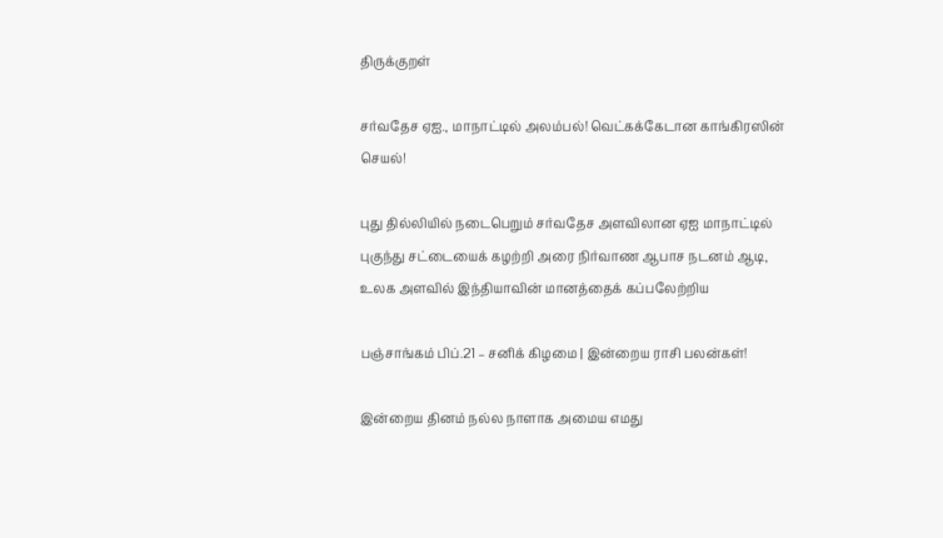திருக்குறள்

சர்வதேச ஏஐ., மாநாட்டில் அலம்பல்! வெட்கக்கேடான காங்கிரஸின் செயல்!

புது தில்லியில் நடைபெறும் சர்வதேச அளவிலான ஏஐ மாநாட்டில் புகுந்து சட்டையைக் கழற்றி அரை நிர்வாண ஆபாச நடனம் ஆடி, உலக அளவில் இந்தியாவின் மானத்தைக் கப்பலேற்றிய

பஞ்சாங்கம் பிப்.21 – சனிக் கிழமை | இன்றைய ராசி பலன்கள்!

இன்றைய தினம் நல்ல நாளாக அமைய எமது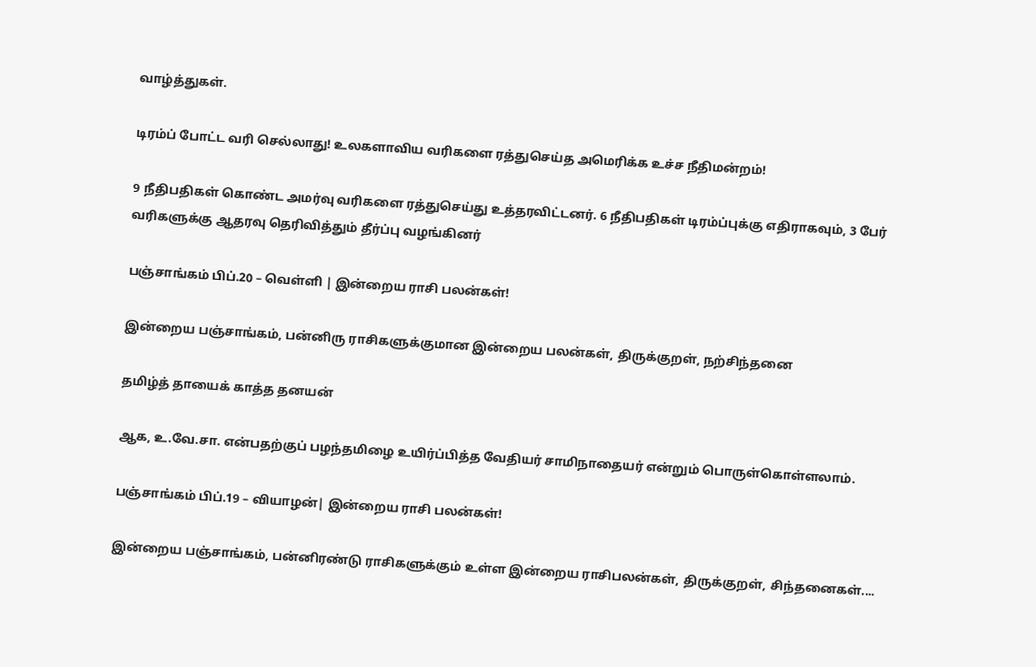வாழ்த்துகள்.

டிரம்ப் போட்ட வரி செல்லாது! உலகளாவிய வரிகளை ரத்துசெய்த அமெரிக்க உச்ச நீதிமன்றம்!

9 நீதிபதிகள் கொண்ட அமர்வு வரிகளை ரத்துசெய்து உத்தரவிட்டனர். 6 நீதிபதிகள் டிரம்ப்புக்கு எதிராகவும், 3 பேர் வரிகளுக்கு ஆதரவு தெரிவித்தும் தீர்ப்பு வழங்கினர்

பஞ்சாங்கம் பிப்.20 – வெள்ளி | இன்றைய ராசி பலன்கள்!

இன்றைய பஞ்சாங்கம், பன்னிரு ராசிகளுக்குமான இன்றைய பலன்கள், திருக்குறள், நற்சிந்தனை

தமிழ்த் தாயைக் காத்த தனயன்

ஆக, உ.வே.சா. என்பதற்குப் பழந்தமிழை உயிர்ப்பித்த வேதியர் சாமிநாதையர் என்றும் பொருள்கொள்ளலாம்.

பஞ்சாங்கம் பிப்.19 – வியாழன்| இன்றைய ராசி பலன்கள்!

இன்றைய பஞ்சாங்கம், பன்னிரண்டு ராசிகளுக்கும் உள்ள இன்றைய ராசிபலன்கள், திருக்குறள், சிந்தனைகள்....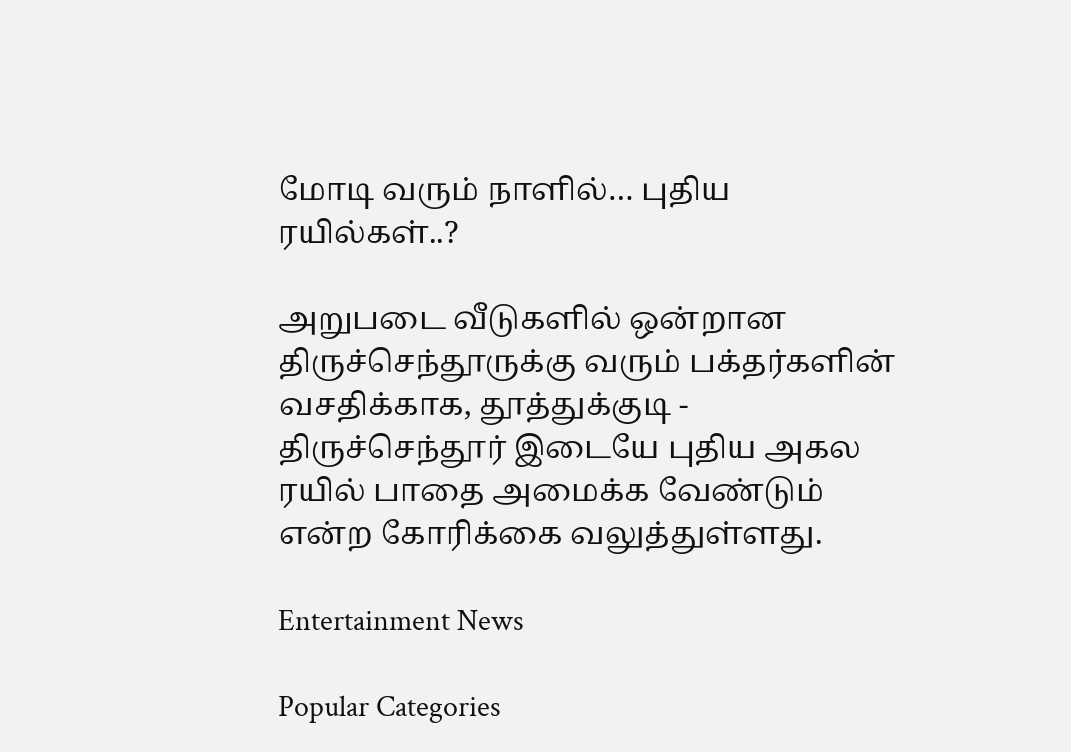மோடி வரும் நாளில்… புதிய ரயில்கள்..?

அறுபடை வீடுகளில் ஒன்றான திருச்செந்தூருக்கு வரும் பக்தர்களின் வசதிக்காக, தூத்துக்குடி - திருச்செந்தூர் இடையே புதிய அகல ரயில் பாதை அமைக்க வேண்டும் என்ற கோரிக்கை வலுத்துள்ளது.

Entertainment News

Popular Categories